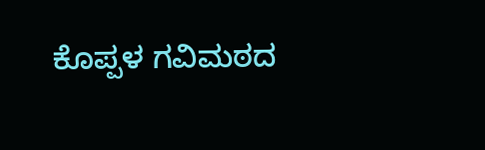ಕೊಪ್ಪಳ ಗವಿಮಠದ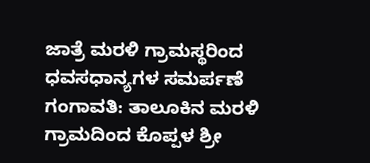ಜಾತ್ರೆ ಮರಳಿ ಗ್ರಾಮಸ್ಥರಿಂದ ಧವಸಧಾನ್ಯಗಳ ಸಮರ್ಪಣೆ
ಗಂಗಾವತಿ: ತಾಲೂಕಿನ ಮರಳಿ ಗ್ರಾಮದಿಂದ ಕೊಪ್ಪಳ ಶ್ರೀ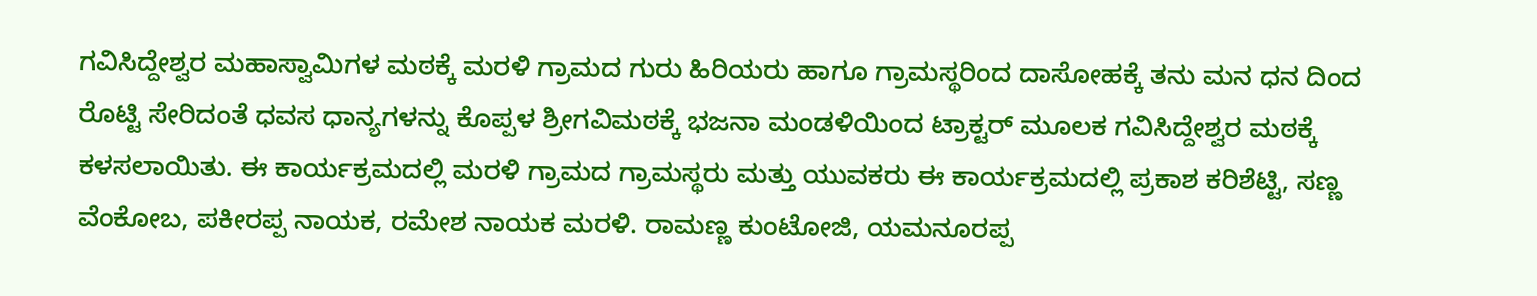ಗವಿಸಿದ್ದೇಶ್ವರ ಮಹಾಸ್ವಾಮಿಗಳ ಮಠಕ್ಕೆ ಮರಳಿ ಗ್ರಾಮದ ಗುರು ಹಿರಿಯರು ಹಾಗೂ ಗ್ರಾಮಸ್ಥರಿಂದ ದಾಸೋಹಕ್ಕೆ ತನು ಮನ ಧನ ದಿಂದ ರೊಟ್ಟಿ ಸೇರಿದಂತೆ ಧವಸ ಧಾನ್ಯಗಳನ್ನು ಕೊಪ್ಪಳ ಶ್ರೀಗವಿಮಠಕ್ಕೆ ಭಜನಾ ಮಂಡಳಿಯಿಂದ ಟ್ರಾಕ್ಟರ್ ಮೂಲಕ ಗವಿಸಿದ್ದೇಶ್ವರ ಮಠಕ್ಕೆ ಕಳಸಲಾಯಿತು. ಈ ಕಾರ್ಯಕ್ರಮದಲ್ಲಿ ಮರಳಿ ಗ್ರಾಮದ ಗ್ರಾಮಸ್ಥರು ಮತ್ತು ಯುವಕರು ಈ ಕಾರ್ಯಕ್ರಮದಲ್ಲಿ ಪ್ರಕಾಶ ಕರಿಶೆಟ್ಟಿ, ಸಣ್ಣ ವೆಂಕೋಬ, ಪಕೀರಪ್ಪ ನಾಯಕ, ರಮೇಶ ನಾಯಕ ಮರಳಿ. ರಾಮಣ್ಣ ಕುಂಟೋಜಿ, ಯಮನೂರಪ್ಪ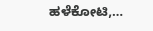ಹಳೆಕೋಟಿ,…